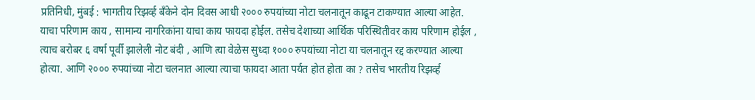प्रतिनिधी, मुंबई : भागतीय रिझर्व्ह बँकेने दोन दिवस आधी २००० रुपयांच्या नोटा चलनातून काढून टाकण्यात आल्या आहेत. याचा परिणाम काय , सामान्य नागरिकांना याचा काय फायदा होईल. तसेच देशाच्या आर्थिक परिस्थितीवर काय परिणाम होईल , त्याच बरोबर ६ वर्षा पूर्वी झालेली नोट बंदी , आणि त्या वेळेस सुध्दा १००० रुपयांच्या नोटा या चलनातून रद्द करण्यात आल्या होत्या. आणि २००० रुपयांच्या नोटा चलनात आल्या त्याचा फायदा आता पर्यत होत होता का ? तसेच भारतीय रिझर्व्ह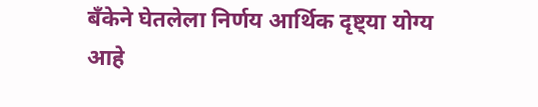बँकेने घेतलेला निर्णय आर्थिक दृष्ट्या योग्य आहे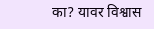का? यावर विश्वास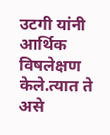उटगी यांनी आर्थिक विषलेक्षण केले.त्यात ते असे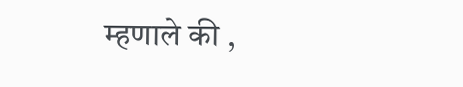म्हणाले की ,